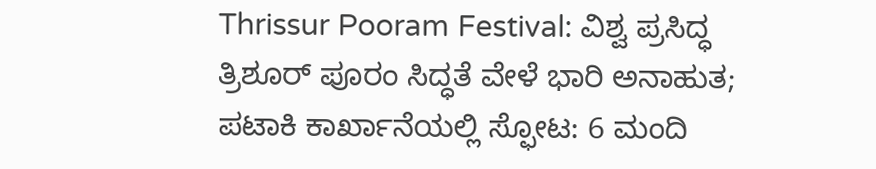Thrissur Pooram Festival: ವಿಶ್ವ ಪ್ರಸಿದ್ಧ ತ್ರಿಶೂರ್ ಪೂರಂ ಸಿದ್ಧತೆ ವೇಳೆ ಭಾರಿ ಅನಾಹುತ; ಪಟಾಕಿ ಕಾರ್ಖಾನೆಯಲ್ಲಿ ಸ್ಫೋಟ: 6 ಮಂದಿ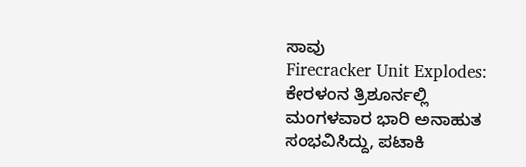ಸಾವು
Firecracker Unit Explodes: ಕೇರಳಂನ ತ್ರಿಶೂರ್ನಲ್ಲಿ ಮಂಗಳವಾರ ಭಾರಿ ಅನಾಹುತ ಸಂಭವಿಸಿದ್ದು, ಪಟಾಕಿ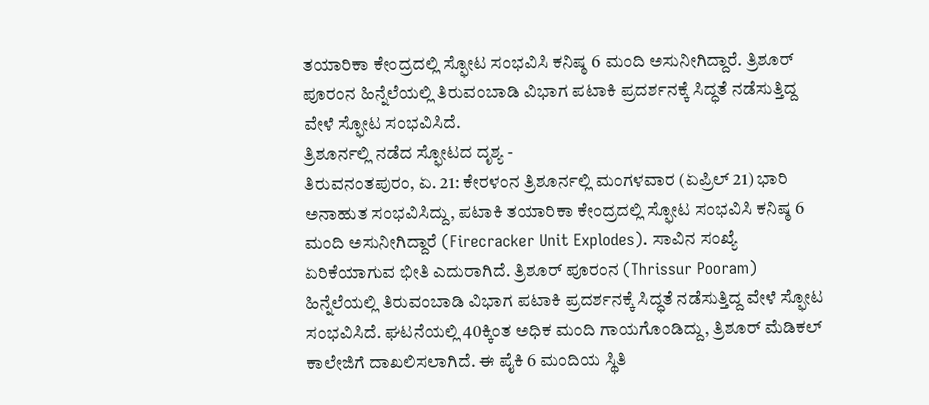ತಯಾರಿಕಾ ಕೇಂದ್ರದಲ್ಲಿ ಸ್ಫೋಟ ಸಂಭವಿಸಿ ಕನಿಷ್ಠ 6 ಮಂದಿ ಅಸುನೀಗಿದ್ದಾರೆ. ತ್ರಿಶೂರ್ ಪೂರಂನ ಹಿನ್ನೆಲೆಯಲ್ಲಿ ತಿರುವಂಬಾಡಿ ವಿಭಾಗ ಪಟಾಕಿ ಪ್ರದರ್ಶನಕ್ಕೆ ಸಿದ್ಧತೆ ನಡೆಸುತ್ತಿದ್ದ ವೇಳೆ ಸ್ಫೋಟ ಸಂಭವಿಸಿದೆ.
ತ್ರಿಶೂರ್ನಲ್ಲಿ ನಡೆದ ಸ್ಫೋಟದ ದೃಶ್ಯ -
ತಿರುವನಂತಪುರಂ, ಏ. 21: ಕೇರಳಂನ ತ್ರಿಶೂರ್ನಲ್ಲಿ ಮಂಗಳವಾರ (ಏಪ್ರಿಲ್ 21) ಭಾರಿ ಅನಾಹುತ ಸಂಭವಿಸಿದ್ದು, ಪಟಾಕಿ ತಯಾರಿಕಾ ಕೇಂದ್ರದಲ್ಲಿ ಸ್ಫೋಟ ಸಂಭವಿಸಿ ಕನಿಷ್ಠ 6 ಮಂದಿ ಅಸುನೀಗಿದ್ದಾರೆ (Firecracker Unit Explodes). ಸಾವಿನ ಸಂಖ್ಯೆ ಏರಿಕೆಯಾಗುವ ಭೀತಿ ಎದುರಾಗಿದೆ. ತ್ರಿಶೂರ್ ಪೂರಂನ (Thrissur Pooram) ಹಿನ್ನೆಲೆಯಲ್ಲಿ ತಿರುವಂಬಾಡಿ ವಿಭಾಗ ಪಟಾಕಿ ಪ್ರದರ್ಶನಕ್ಕೆ ಸಿದ್ಧತೆ ನಡೆಸುತ್ತಿದ್ದ ವೇಳೆ ಸ್ಫೋಟ ಸಂಭವಿಸಿದೆ. ಘಟನೆಯಲ್ಲಿ 40ಕ್ಕಿಂತ ಅಧಿಕ ಮಂದಿ ಗಾಯಗೊಂಡಿದ್ದು, ತ್ರಿಶೂರ್ ಮೆಡಿಕಲ್ ಕಾಲೇಜಿಗೆ ದಾಖಲಿಸಲಾಗಿದೆ. ಈ ಪೈಕಿ 6 ಮಂದಿಯ ಸ್ಥಿತಿ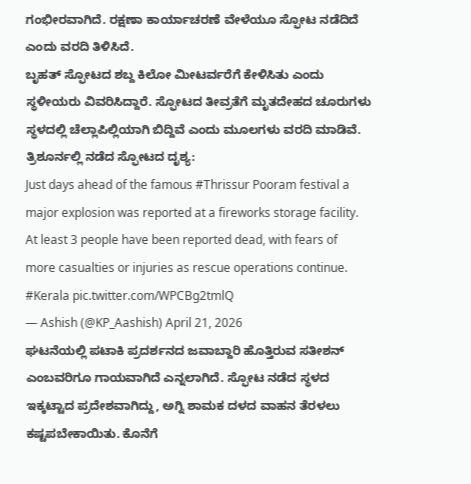ಗಂಭೀರವಾಗಿದೆ. ರಕ್ಷಣಾ ಕಾರ್ಯಾಚರಣೆ ವೇಳೆಯೂ ಸ್ಫೋಟ ನಡೆದಿದೆ ಎಂದು ವರದಿ ತಿಳಿಸಿದೆ.
ಬೃಹತ್ ಸ್ಫೋಟದ ಶಬ್ದ ಕಿಲೋ ಮೀಟರ್ವರೆಗೆ ಕೇಳಿಸಿತು ಎಂದು ಸ್ಥಳೀಯರು ವಿವರಿಸಿದ್ದಾರೆ. ಸ್ಫೋಟದ ತೀವ್ರತೆಗೆ ಮೃತದೇಹದ ಚೂರುಗಳು ಸ್ಥಳದಲ್ಲಿ ಚೆಲ್ಲಾಪಿಲ್ಲಿಯಾಗಿ ಬಿದ್ದಿವೆ ಎಂದು ಮೂಲಗಳು ವರದಿ ಮಾಡಿವೆ.
ತ್ರಿಶೂರ್ನಲ್ಲಿ ನಡೆದ ಸ್ಫೋಟದ ದೃಶ್ಯ:
Just days ahead of the famous #Thrissur Pooram festival a major explosion was reported at a fireworks storage facility. At least 3 people have been reported dead, with fears of more casualties or injuries as rescue operations continue. #Kerala pic.twitter.com/WPCBg2tmlQ
— Ashish (@KP_Aashish) April 21, 2026
ಘಟನೆಯಲ್ಲಿ ಪಟಾಕಿ ಪ್ರದರ್ಶನದ ಜವಾಬ್ದಾರಿ ಹೊತ್ತಿರುವ ಸತೀಶನ್ ಎಂಬವರಿಗೂ ಗಾಯವಾಗಿದೆ ಎನ್ನಲಾಗಿದೆ. ಸ್ಫೋಟ ನಡೆದ ಸ್ಥಳದ ಇಕ್ಕಟ್ಟಾದ ಪ್ರದೇಶವಾಗಿದ್ದು, ಅಗ್ನಿ ಶಾಮಕ ದಳದ ವಾಹನ ತೆರಳಲು ಕಷ್ಟಪಬೇಕಾಯಿತು. ಕೊನೆಗೆ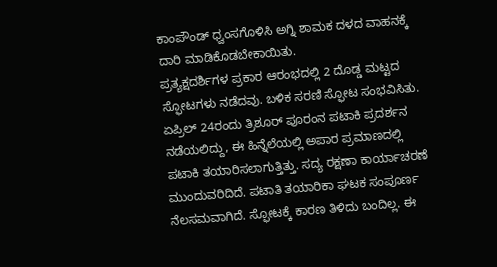ಕಾಂಪೌಂಡ್ ಧ್ವಂಸಗೊಳಿಸಿ ಅಗ್ನಿ ಶಾಮಕ ದಳದ ವಾಹನಕ್ಕೆ ದಾರಿ ಮಾಡಿಕೊಡಬೇಕಾಯಿತು.
ಪ್ರತ್ಯಕ್ಷದರ್ಶಿಗಳ ಪ್ರಕಾರ ಆರಂಭದಲ್ಲಿ 2 ದೊಡ್ಡ ಮಟ್ಟದ ಸ್ಫೋಟಗಳು ನಡೆದವು. ಬಳಿಕ ಸರಣಿ ಸ್ಫೋಟ ಸಂಭವಿಸಿತು. ಏಪ್ರಿಲ್ 24ರಂದು ತ್ರಿಶೂರ್ ಪೂರಂನ ಪಟಾಕಿ ಪ್ರದರ್ಶನ ನಡೆಯಲಿದ್ದು, ಈ ಹಿನ್ನೆಲೆಯಲ್ಲಿ ಅಪಾರ ಪ್ರಮಾಣದಲ್ಲಿ ಪಟಾಕಿ ತಯಾರಿಸಲಾಗುತ್ತಿತ್ತು. ಸದ್ಯ ರಕ್ಷಣಾ ಕಾರ್ಯಾಚರಣೆ ಮುಂದುವರಿದಿದೆ. ಪಟಾತಿ ತಯಾರಿಕಾ ಘಟಕ ಸಂಪೂರ್ಣ ನೆಲಸಮವಾಗಿದೆ. ಸ್ಫೋಟಕ್ಕೆ ಕಾರಣ ತಿಳಿದು ಬಂದಿಲ್ಲ. ಈ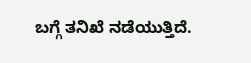ಬಗ್ಗೆ ತನಿಖೆ ನಡೆಯುತ್ತಿದೆ.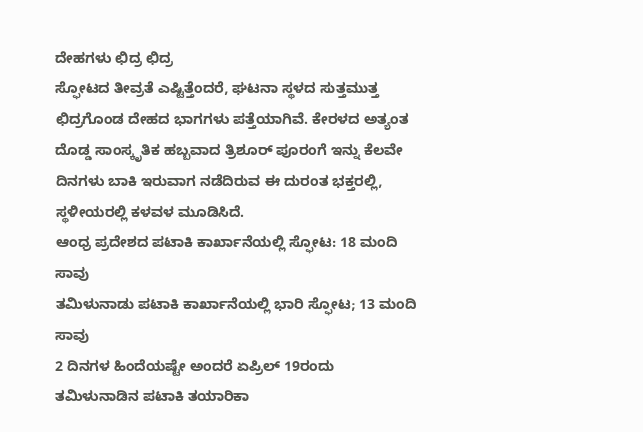ದೇಹಗಳು ಛಿದ್ರ ಛಿದ್ರ
ಸ್ಫೋಟದ ತೀವ್ರತೆ ಎಷ್ಟಿತ್ತೆಂದರೆ, ಘಟನಾ ಸ್ಥಳದ ಸುತ್ತಮುತ್ತ ಛಿದ್ರಗೊಂಡ ದೇಹದ ಭಾಗಗಳು ಪತ್ತೆಯಾಗಿವೆ. ಕೇರಳದ ಅತ್ಯಂತ ದೊಡ್ಡ ಸಾಂಸ್ಕೃತಿಕ ಹಬ್ಬವಾದ ತ್ರಿಶೂರ್ ಪೂರಂಗೆ ಇನ್ನು ಕೆಲವೇ ದಿನಗಳು ಬಾಕಿ ಇರುವಾಗ ನಡೆದಿರುವ ಈ ದುರಂತ ಭಕ್ತರಲ್ಲಿ, ಸ್ಥಳೀಯರಲ್ಲಿ ಕಳವಳ ಮೂಡಿಸಿದೆ.
ಆಂಧ್ರ ಪ್ರದೇಶದ ಪಟಾಕಿ ಕಾರ್ಖಾನೆಯಲ್ಲಿ ಸ್ಫೋಟ: 18 ಮಂದಿ ಸಾವು
ತಮಿಳುನಾಡು ಪಟಾಕಿ ಕಾರ್ಖಾನೆಯಲ್ಲಿ ಭಾರಿ ಸ್ಫೋಟ; 13 ಮಂದಿ ಸಾವು
2 ದಿನಗಳ ಹಿಂದೆಯಷ್ಟೇ ಅಂದರೆ ಏಪ್ರಿಲ್ 19ರಂದು ತಮಿಳುನಾಡಿನ ಪಟಾಕಿ ತಯಾರಿಕಾ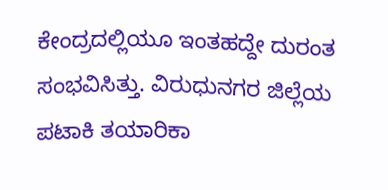ಕೇಂದ್ರದಲ್ಲಿಯೂ ಇಂತಹದ್ದೇ ದುರಂತ ಸಂಭವಿಸಿತ್ತು. ವಿರುಧುನಗರ ಜಿಲ್ಲೆಯ ಪಟಾಕಿ ತಯಾರಿಕಾ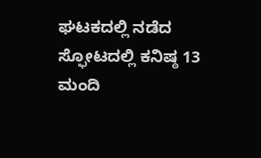ಘಟಕದಲ್ಲಿ ನಡೆದ ಸ್ಫೋಟದಲ್ಲಿ ಕನಿಷ್ಠ 13 ಮಂದಿ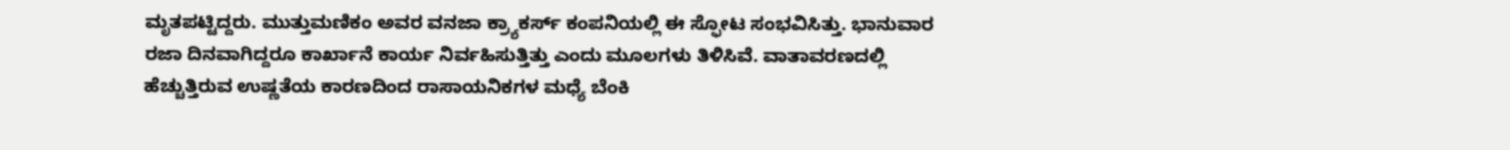ಮೃತಪಟ್ಟಿದ್ದರು. ಮುತ್ತುಮಣಿಕಂ ಅವರ ವನಜಾ ಕ್ರ್ಯಾಕರ್ಸ್ ಕಂಪನಿಯಲ್ಲಿ ಈ ಸ್ಫೋಟ ಸಂಭವಿಸಿತ್ತು. ಭಾನುವಾರ ರಜಾ ದಿನವಾಗಿದ್ದರೂ ಕಾರ್ಖಾನೆ ಕಾರ್ಯ ನಿರ್ವಹಿಸುತ್ತಿತ್ತು ಎಂದು ಮೂಲಗಳು ತಿಳಿಸಿವೆ. ವಾತಾವರಣದಲ್ಲಿ ಹೆಚ್ಚುತ್ತಿರುವ ಉಷ್ಣತೆಯ ಕಾರಣದಿಂದ ರಾಸಾಯನಿಕಗಳ ಮಧ್ಯೆ ಬೆಂಕಿ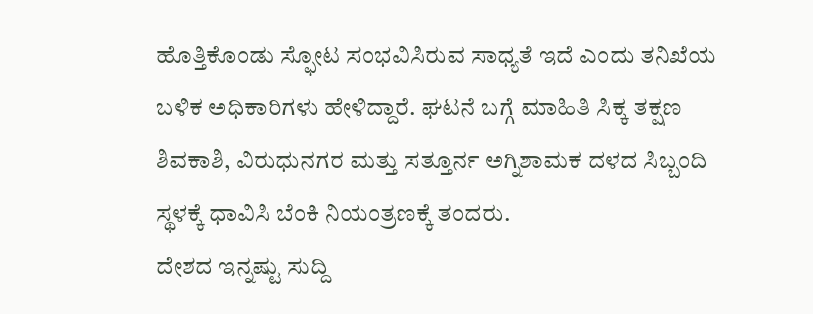ಹೊತ್ತಿಕೊಂಡು ಸ್ಫೋಟ ಸಂಭವಿಸಿರುವ ಸಾಧ್ಯತೆ ಇದೆ ಎಂದು ತನಿಖೆಯ ಬಳಿಕ ಅಧಿಕಾರಿಗಳು ಹೇಳಿದ್ದಾರೆ. ಘಟನೆ ಬಗ್ಗೆ ಮಾಹಿತಿ ಸಿಕ್ಕ ತಕ್ಷಣ ಶಿವಕಾಶಿ, ವಿರುಧುನಗರ ಮತ್ತು ಸತ್ತೂರ್ನ ಅಗ್ನಿಶಾಮಕ ದಳದ ಸಿಬ್ಬಂದಿ ಸ್ಥಳಕ್ಕೆ ಧಾವಿಸಿ ಬೆಂಕಿ ನಿಯಂತ್ರಣಕ್ಕೆ ತಂದರು.
ದೇಶದ ಇನ್ನಷ್ಟು ಸುದ್ದಿ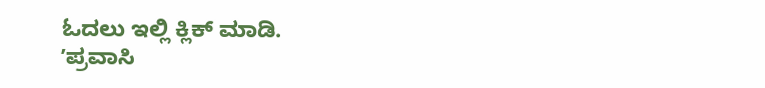ಓದಲು ಇಲ್ಲಿ ಕ್ಲಿಕ್ ಮಾಡಿ.
ʼಪ್ರವಾಸಿ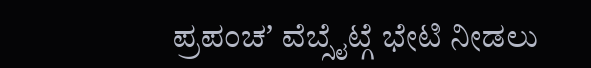ಪ್ರಪಂಚʼ ವೆಬ್ಸೈಟ್ಗೆ ಭೇಟಿ ನೀಡಲು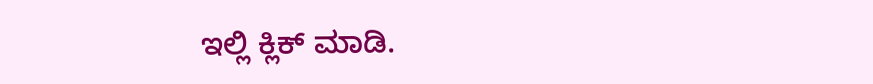ಇಲ್ಲಿ ಕ್ಲಿಕ್ ಮಾಡಿ.